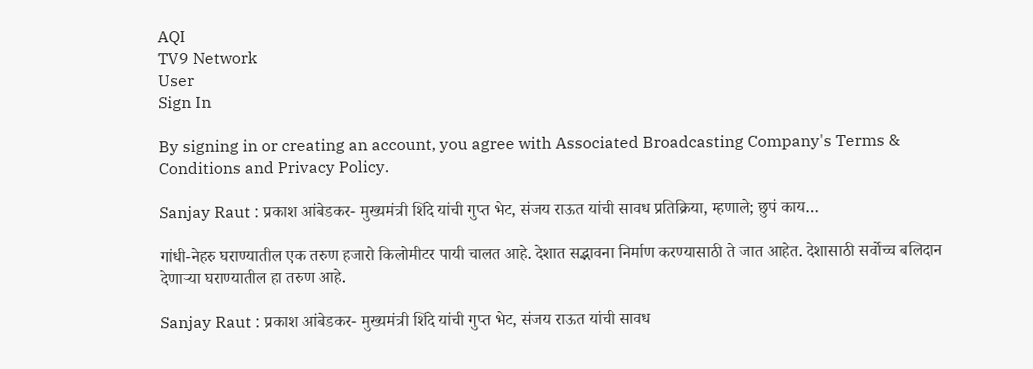AQI
TV9 Network
User
Sign In

By signing in or creating an account, you agree with Associated Broadcasting Company's Terms & Conditions and Privacy Policy.

Sanjay Raut : प्रकाश आंबेडकर- मुख्यमंत्री शिंदे यांची गुप्त भेट, संजय राऊत यांची सावध प्रतिक्रिया, म्हणाले; छुपं काय…

गांधी-नेहरु घराण्यातील एक तरुण हजारो किलोमीटर पायी चालत आहे. देशात सद्भावना निर्माण करण्यासाठी ते जात आहेत. देशासाठी सर्वोच्च बलिदान देणाऱ्या घराण्यातील हा तरुण आहे.

Sanjay Raut : प्रकाश आंबेडकर- मुख्यमंत्री शिंदे यांची गुप्त भेट, संजय राऊत यांची सावध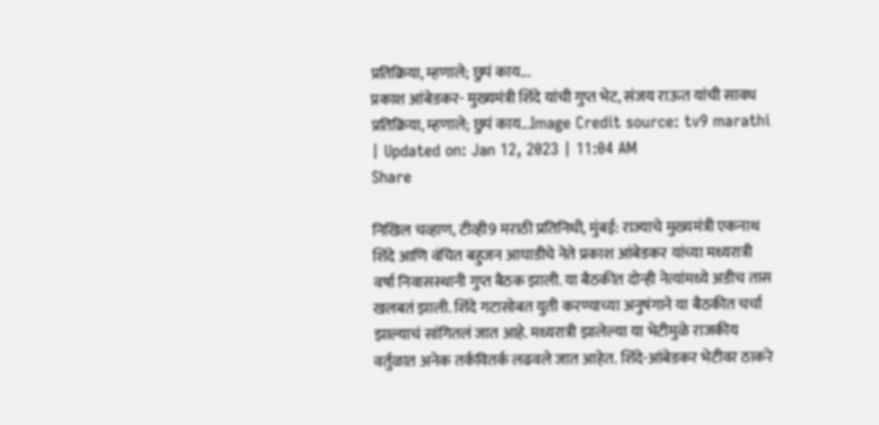प्रतिक्रिया, म्हणाले; छुपं काय...
प्रकाश आंबेडकर- मुख्यमंत्री शिंदे यांची गुप्त भेट, संजय राऊत यांची सावध प्रतिक्रिया, म्हणाले; छुपं काय...Image Credit source: tv9 marathi
| Updated on: Jan 12, 2023 | 11:04 AM
Share

निखिल चव्हाण, टीव्ही9 मराठी प्रतिनिधी, मुंबई: राज्याचे मुख्यमंत्री एकनाथ शिंदे आणि वंचित बहुजन आघाडीचे नेते प्रकाश आंबेडकर यांच्या मध्यरात्री वर्षा निवासस्थानी गुप्त बैठक झाली. या बैठकीत दोन्ही नेत्यांमध्ये अडीच तास खलबतं झाली. शिंदे गटासोबत युती करण्याच्या अनुषंगाने या बैठकीत चर्चा झाल्याचं सांगितलं जात आहे. मध्यरात्री झालेल्या या भेटीमुळे राजकीय वर्तुळात अनेक तर्कवितर्क लढवले जात आहेत. शिंदे-आंबेडकर भेटीवर ठाकरे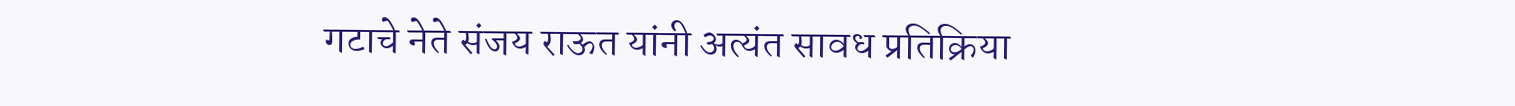गटाचे नेते संजय राऊत यांनी अत्यंत सावध प्रतिक्रिया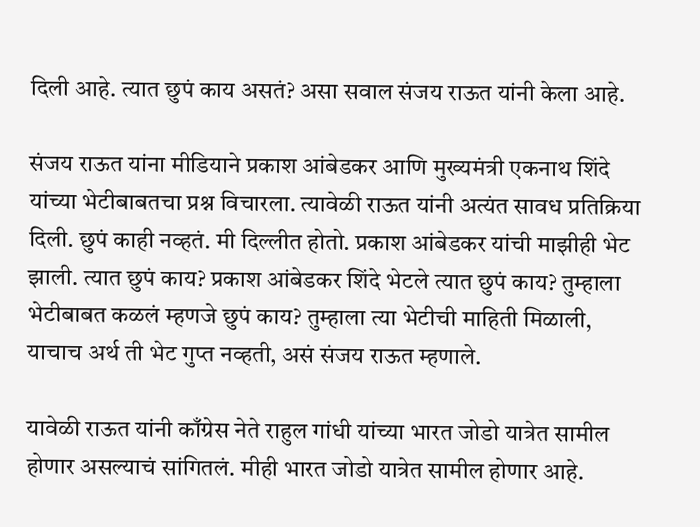दिली आहे. त्यात छुपं काय असतं? असा सवाल संजय राऊत यांनी केला आहे.

संजय राऊत यांना मीडियाने प्रकाश आंबेडकर आणि मुख्यमंत्री एकनाथ शिंदे यांच्या भेटीबाबतचा प्रश्न विचारला. त्यावेळी राऊत यांनी अत्यंत सावध प्रतिक्रिया दिली. छुपं काही नव्हतं. मी दिल्लीत होतो. प्रकाश आंबेडकर यांची माझीही भेट झाली. त्यात छुपं काय? प्रकाश आंबेडकर शिंदे भेटले त्यात छुपं काय? तुम्हाला भेटीबाबत कळलं म्हणजे छुपं काय? तुम्हाला त्या भेटीची माहिती मिळाली, याचाच अर्थ ती भेट गुप्त नव्हती, असं संजय राऊत म्हणाले.

यावेळी राऊत यांनी काँग्रेस नेते राहुल गांधी यांच्या भारत जोडो यात्रेत सामील होणार असल्याचं सांगितलं. मीही भारत जोडो यात्रेत सामील होणार आहे.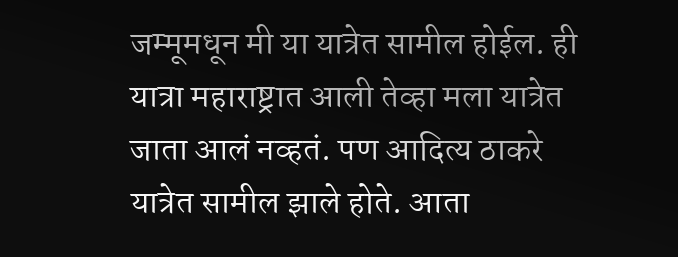जम्मूमधून मी या यात्रेत सामील होईल. ही यात्रा महाराष्ट्रात आली तेव्हा मला यात्रेत जाता आलं नव्हतं. पण आदित्य ठाकरे यात्रेत सामील झाले होते. आता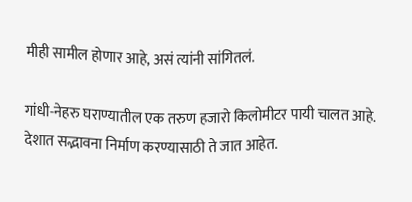मीही सामील होणार आहे, असं त्यांनी सांगितलं.

गांधी-नेहरु घराण्यातील एक तरुण हजारो किलोमीटर पायी चालत आहे. देशात सद्भावना निर्माण करण्यासाठी ते जात आहेत.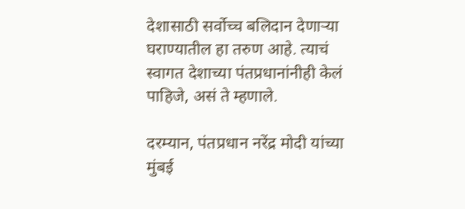देशासाठी सर्वोच्च बलिदान देणाऱ्या घराण्यातील हा तरुण आहे. त्याचं स्वागत देशाच्या पंतप्रधानांनीही केलं पाहिजे, असं ते म्हणाले.

दरम्यान, पंतप्रधान नरेंद्र मोदी यांच्या मुंबई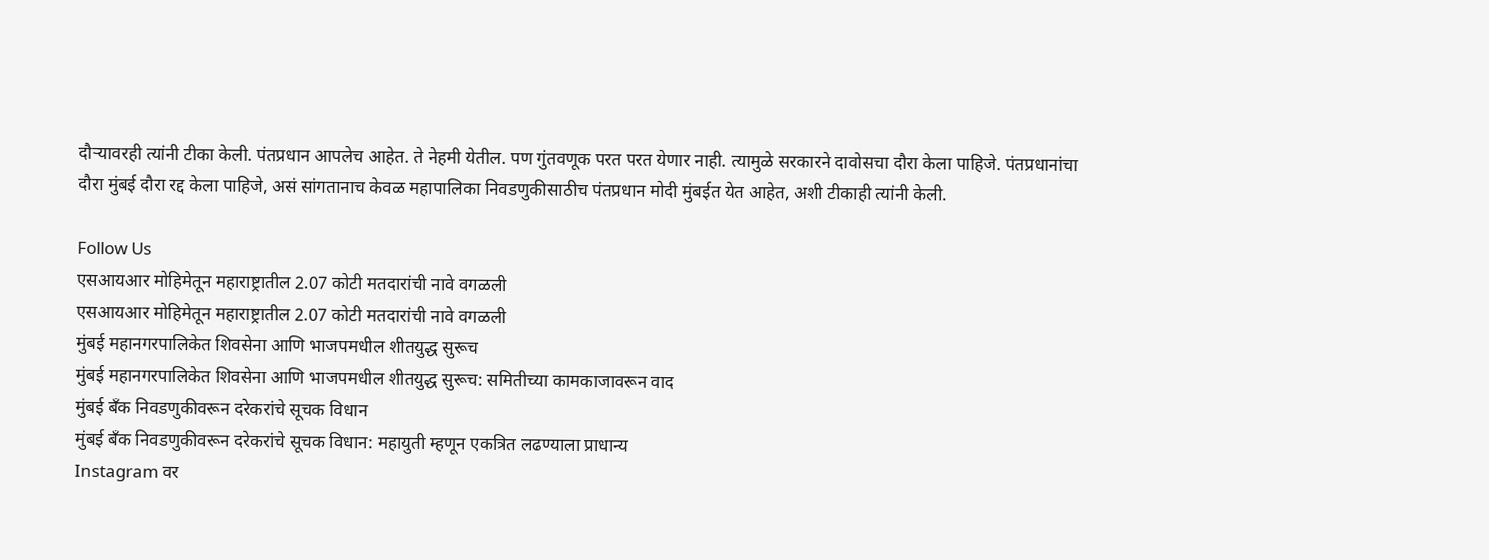दौऱ्यावरही त्यांनी टीका केली. पंतप्रधान आपलेच आहेत. ते नेहमी येतील. पण गुंतवणूक परत परत येणार नाही. त्यामुळे सरकारने दावोसचा दौरा केला पाहिजे. पंतप्रधानांचा दौरा मुंबई दौरा रद्द केला पाहिजे, असं सांगतानाच केवळ महापालिका निवडणुकीसाठीच पंतप्रधान मोदी मुंबईत येत आहेत, अशी टीकाही त्यांनी केली.

Follow Us
एसआयआर मोहिमेतून महाराष्ट्रातील 2.07 कोटी मतदारांची नावे वगळली
एसआयआर मोहिमेतून महाराष्ट्रातील 2.07 कोटी मतदारांची नावे वगळली
मुंबई महानगरपालिकेत शिवसेना आणि भाजपमधील शीतयुद्ध सुरूच
मुंबई महानगरपालिकेत शिवसेना आणि भाजपमधील शीतयुद्ध सुरूच: समितीच्या कामकाजावरून वाद
मुंबई बँक निवडणुकीवरून दरेकरांचे सूचक विधान
मुंबई बँक निवडणुकीवरून दरेकरांचे सूचक विधान: महायुती म्हणून एकत्रित लढण्याला प्राधान्य
Instagram वर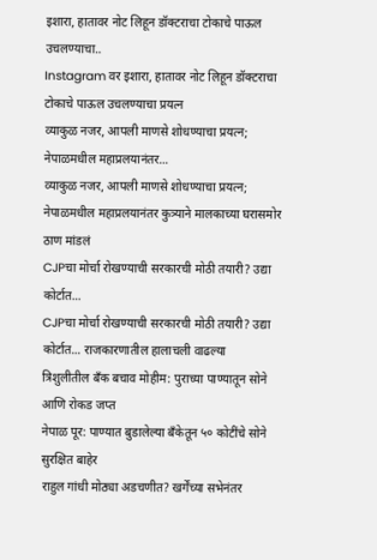इशारा, हातावर नोट लिहून डॉक्टराचा टोकाचे पाऊल उचलण्याचा..
Instagram वर इशारा, हातावर नोट लिहून डॉक्टराचा टोकाचे पाऊल उचलण्याचा प्रयत्न
व्याकुळ नजर, आपली माणसे शोधण्याचा प्रयत्न; नेपाळमधील महाप्रलयानंतर...
व्याकुळ नजर, आपली माणसे शोधण्याचा प्रयत्न; नेपाळमधील महाप्रलयानंतर कुत्र्याने मालकाच्या घरासमोर ठाण मांडलं
CJPचा मोर्चा रोखण्याची सरकारची मोठी तयारी? उद्या कोर्टात...
CJPचा मोर्चा रोखण्याची सरकारची मोठी तयारी? उद्या कोर्टात... राजकारणातील हालाचली वाढल्या
त्रिशुलीतील बँक बचाव मोहीम: पुराच्या पाण्यातून सोने आणि रोकड जप्त
नेपाळ पूर: पाण्यात बुडालेल्या बँकेतून ५० कोटींचे सोने सुरक्षित बाहेर
राहुल गांधी मोठ्या अडचणीत? खर्गेंच्या सभेनंतर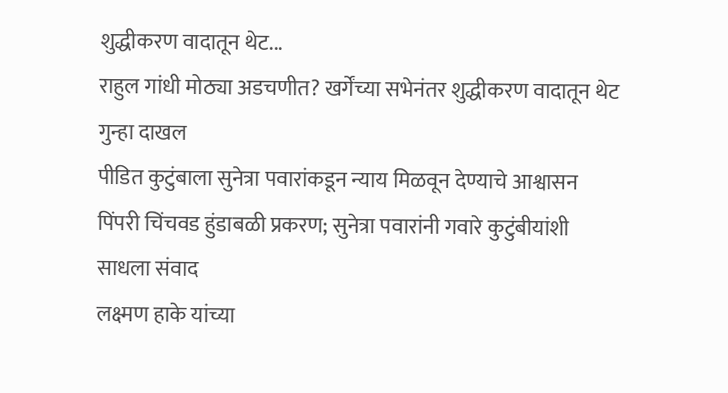शुद्धीकरण वादातून थेट...
राहुल गांधी मोठ्या अडचणीत? खर्गेंच्या सभेनंतर शुद्धीकरण वादातून थेट गुन्हा दाखल
पीडित कुटुंबाला सुनेत्रा पवारांकडून न्याय मिळवून देण्याचे आश्वासन
पिंपरी चिंचवड हुंडाबळी प्रकरण; सुनेत्रा पवारांनी गवारे कुटुंबीयांशी साधला संवाद
लक्ष्मण हाके यांच्या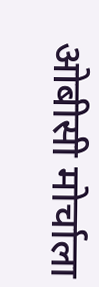ओबीसी मोर्चाला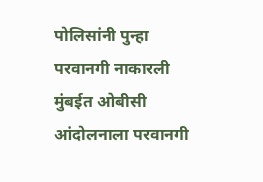पोलिसांनी पुन्हा परवानगी नाकारली
मुंबईत ओबीसी आंदोलनाला परवानगी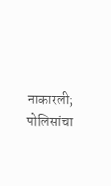नाकारली; पोलिसांचा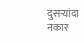दुसऱ्यांदा नकार